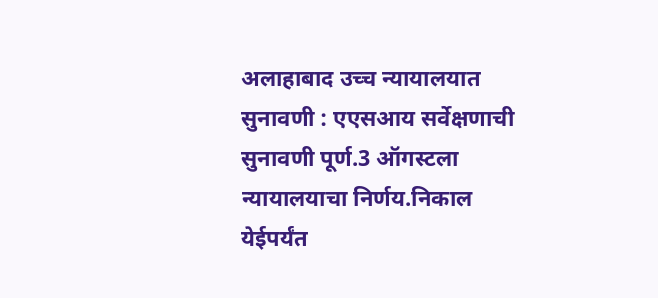अलाहाबाद उच्च न्यायालयात सुनावणी : एएसआय सर्वेक्षणाची सुनावणी पूर्ण.3 ऑगस्टला न्यायालयाचा निर्णय.निकाल येईपर्यंत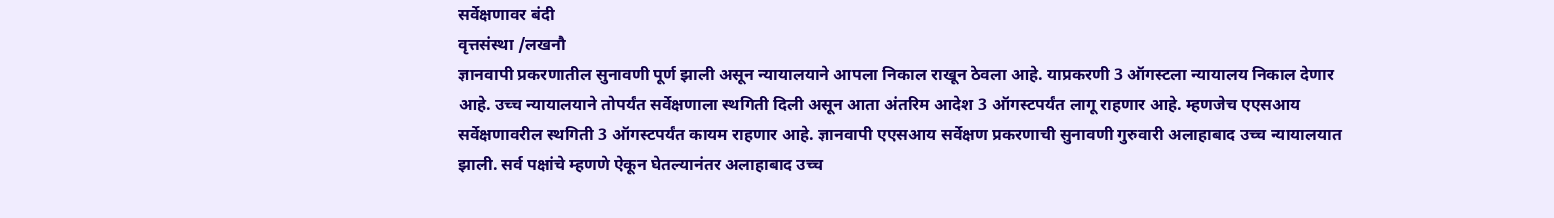सर्वेक्षणावर बंदी
वृत्तसंस्था /लखनौ
ज्ञानवापी प्रकरणातील सुनावणी पूर्ण झाली असून न्यायालयाने आपला निकाल राखून ठेवला आहे. याप्रकरणी 3 ऑगस्टला न्यायालय निकाल देणार आहे. उच्च न्यायालयाने तोपर्यंत सर्वेक्षणाला स्थगिती दिली असून आता अंतरिम आदेश 3 ऑगस्टपर्यंत लागू राहणार आहे. म्हणजेच एएसआय सर्वेक्षणावरील स्थगिती 3 ऑगस्टपर्यंत कायम राहणार आहे. ज्ञानवापी एएसआय सर्वेक्षण प्रकरणाची सुनावणी गुरुवारी अलाहाबाद उच्च न्यायालयात झाली. सर्व पक्षांचे म्हणणे ऐकून घेतल्यानंतर अलाहाबाद उच्च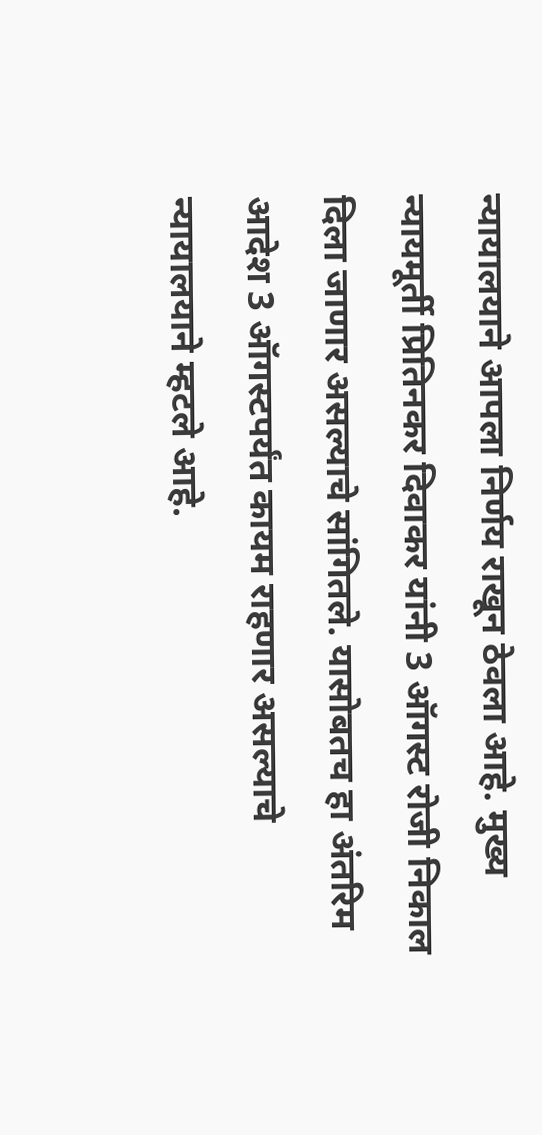न्यायालयाने आपला निर्णय राखून ठेवला आहे. मुख्य न्यायमूर्ती प्रितिनकर दिवाकर यांनी 3 ऑगस्ट रोजी निकाल दिला जाणार असल्याचे सांगितले. यासोबतच हा अंतरिम आदेश 3 ऑगस्टपर्यंत कायम राहणार असल्याचे न्यायालयाने म्हटले आहे.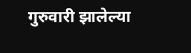गुरुवारी झालेल्या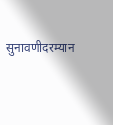सुनावणीदरम्यान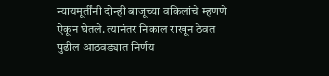न्यायमूर्तींनी दोन्ही बाजूच्या वकिलांचे म्हणणे ऐकून घेतले. त्यानंतर निकाल राखून ठेवत पुढील आठवड्यात निर्णय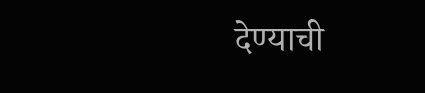देण्याची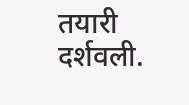तयारी दर्शवली.